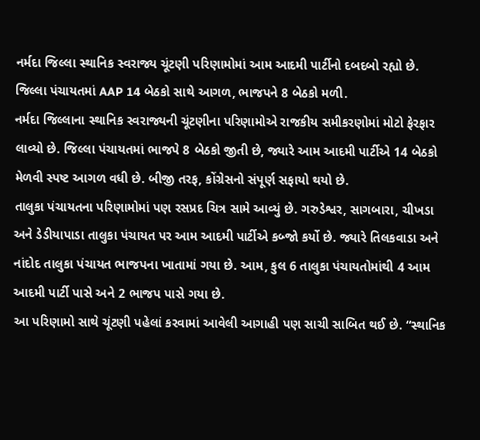નર્મદા જિલ્લા સ્થાનિક સ્વરાજ્ય ચૂંટણી પરિણામોમાં આમ આદમી પાર્ટીનો દબદબો રહ્યો છે. જિલ્લા પંચાયતમાં AAP 14 બેઠકો સાથે આગળ, ભાજપને 8 બેઠકો મળી.
નર્મદા જિલ્લાના સ્થાનિક સ્વરાજ્યની ચૂંટણીના પરિણામોએ રાજકીય સમીકરણોમાં મોટો ફેરફાર લાવ્યો છે. જિલ્લા પંચાયતમાં ભાજપે 8 બેઠકો જીતી છે, જ્યારે આમ આદમી પાર્ટીએ 14 બેઠકો મેળવી સ્પષ્ટ આગળ વધી છે. બીજી તરફ, કોંગ્રેસનો સંપૂર્ણ સફાયો થયો છે.
તાલુકા પંચાયતના પરિણામોમાં પણ રસપ્રદ ચિત્ર સામે આવ્યું છે. ગરુડેશ્વર, સાગબારા, ચીખડા અને ડેડીયાપાડા તાલુકા પંચાયત પર આમ આદમી પાર્ટીએ કબ્જો કર્યો છે. જ્યારે તિલકવાડા અને નાંદોદ તાલુકા પંચાયત ભાજપના ખાતામાં ગયા છે. આમ, કુલ 6 તાલુકા પંચાયતોમાંથી 4 આમ આદમી પાર્ટી પાસે અને 2 ભાજપ પાસે ગયા છે.
આ પરિણામો સાથે ચૂંટણી પહેલાં કરવામાં આવેલી આગાહી પણ સાચી સાબિત થઈ છે. “સ્થાનિક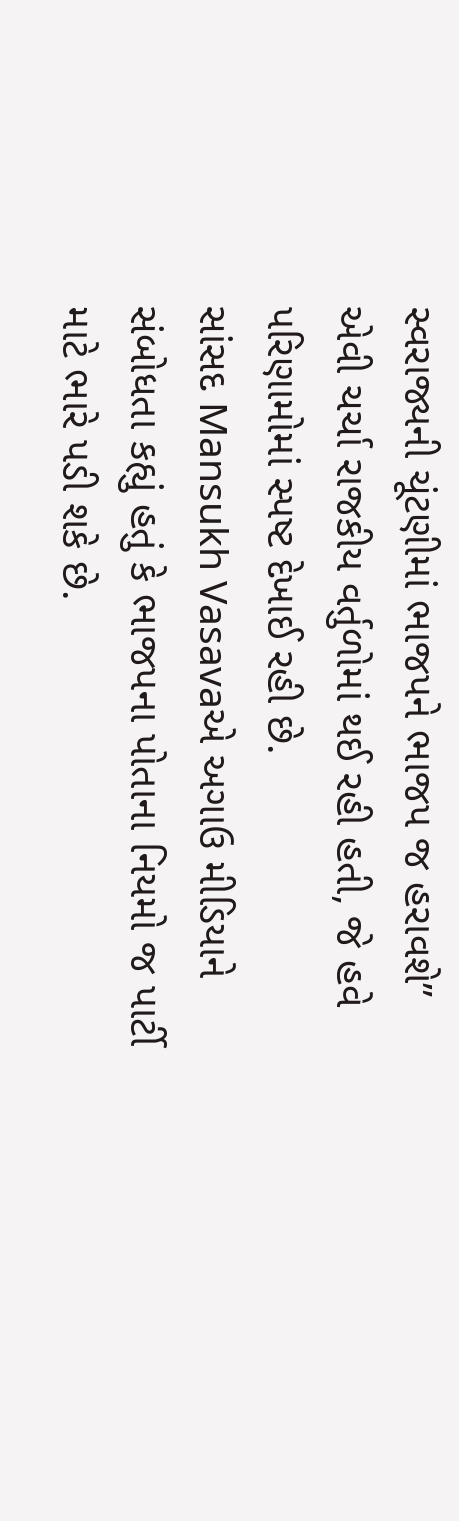સ્વરાજ્યની ચૂંટણીમાં ભાજપને ભાજપ જ હરાવશે” એવી ચર્ચા રાજકીય વર્તુળોમાં થઈ રહી હતી, જે હવે પરિણામોમાં સ્પષ્ટ દેખાઈ રહી છે.
સાંસદ Mansukh Vasavaએ અગાઉ મીડિયાને સંબોધતા કહ્યું હતું કે ભાજપના પોતાના નિયમો જ પાર્ટી માટે ભારે પડી શકે છે.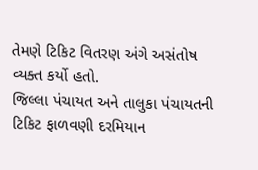તેમણે ટિકિટ વિતરણ અંગે અસંતોષ વ્યક્ત કર્યો હતો.
જિલ્લા પંચાયત અને તાલુકા પંચાયતની ટિકિટ ફાળવણી દરમિયાન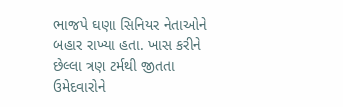ભાજપે ઘણા સિનિયર નેતાઓને બહાર રાખ્યા હતા. ખાસ કરીને છેલ્લા ત્રણ ટર્મથી જીતતા ઉમેદવારોને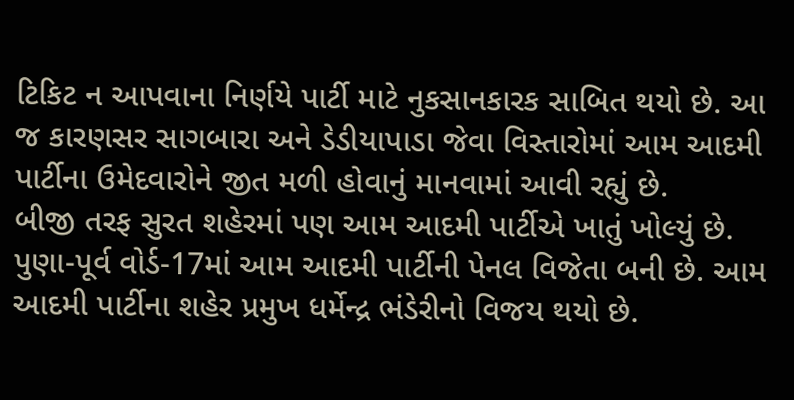ટિકિટ ન આપવાના નિર્ણયે પાર્ટી માટે નુકસાનકારક સાબિત થયો છે. આ જ કારણસર સાગબારા અને ડેડીયાપાડા જેવા વિસ્તારોમાં આમ આદમી પાર્ટીના ઉમેદવારોને જીત મળી હોવાનું માનવામાં આવી રહ્યું છે.
બીજી તરફ સુરત શહેરમાં પણ આમ આદમી પાર્ટીએ ખાતું ખોલ્યું છે. પુણા-પૂર્વ વોર્ડ-17માં આમ આદમી પાર્ટીની પેનલ વિજેતા બની છે. આમ આદમી પાર્ટીના શહેર પ્રમુખ ધર્મેન્દ્ર ભંડેરીનો વિજય થયો છે.